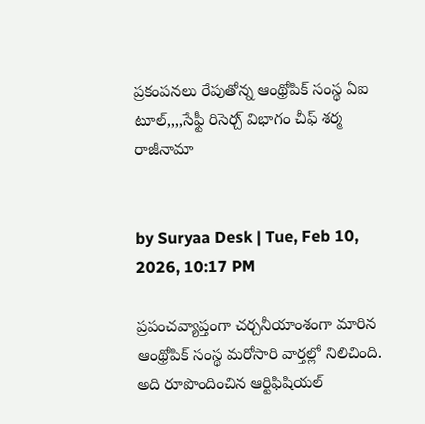ప్రకంపనలు రేపుతోన్న ఆంథ్రోపిక్ సంస్థ ఏఐ టూల్,,,,సేఫ్టీ రిసెర్చ్ విభాగం చీఫ్‌ శర్మ రాజీనామా


by Suryaa Desk | Tue, Feb 10, 2026, 10:17 PM

ప్రపంచవ్యాప్తంగా చర్చనీయాంశంగా మారిన ఆంథ్రోపిక్ సంస్థ మరోసారి వార్తల్లో నిలిచింది. అది రూపొందించిన ఆర్టిఫిషియల్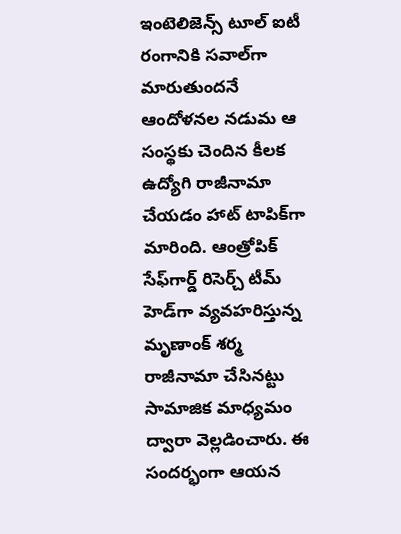ఇంటెలిజెన్స్ టూల్‌ ఐటీ రంగానికి సవాల్‌గా మారుతుందనే ఆందోళనల నడుమ ఆ సంస్థకు చెందిన కీలక ఉద్యోగి రాజీనామా చేయడం హాట్ టాపిక్‌గా మారింది. ఆంత్రోపిక్‌ సేఫ్‌గార్డ్ రిసెర్చ్ టీమ్‌‌ హెడ్‌గా వ్యవహరిస్తున్న మృణాంక్ శర్మ రాజీనామా చేసినట్టు సామాజిక మాధ్యమం ద్వారా వెల్లడించారు. ఈ సందర్భంగా ఆయన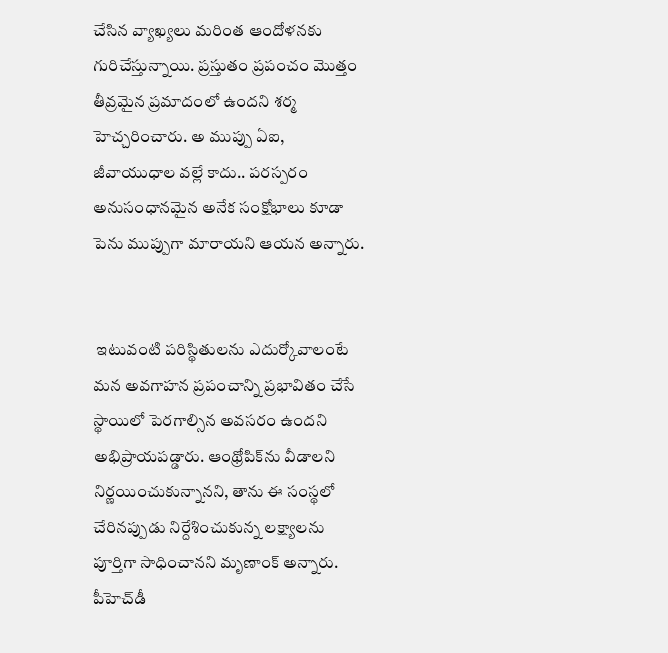చేసిన వ్యాఖ్యలు మరింత ఆందోళనకు గురిచేస్తున్నాయి. ప్రస్తుతం ప్రపంచం మొత్తం తీవ్రమైన ప్రమాదంలో ఉందని శర్మ హెచ్చరించారు. అ ముప్పు ఏఐ, జీవాయుధాల వల్లే కాదు.. పరస్పరం అనుసంధానమైన అనేక సంక్షోభాలు కూడా పెను ముప్పుగా మారాయని ఆయన అన్నారు.


 ఇటువంటి పరిస్థితులను ఎదుర్కోవాలంటే మన అవగాహన ప్రపంచాన్ని ప్రభావితం చేసే స్థాయిలో పెరగాల్సిన అవసరం ఉందని అభిప్రాయపడ్డారు. ఆంథ్రోపిక్‌ను వీడాలని నిర్ణయించుకున్నానని, తాను ఈ సంస్థలో చేరినప్పుడు నిర్దేశించుకున్న లక్ష్యాలను పూర్తిగా సాధించానని మృణాంక్ అన్నారు. పీహెచ్‌డీ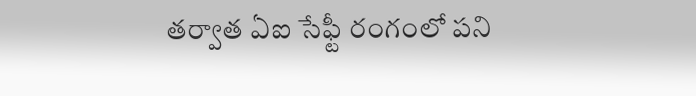తర్వాత ఏఐ సేఫ్టీ రంగంలో పని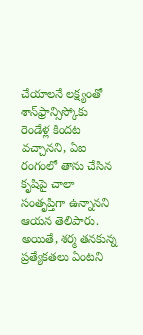చేయాలనే లక్ష్యంతో శాన్‌ఫ్రాన్సిస్కోకు రెండేళ్ల కిందట వచ్చానని, ఏఐ రంగంలో తాను చేసిన కృషిపై చాలా సంతృప్తిగా ఉన్నానని ఆయన తెలిపారు. అయితే, శర్మ తనకున్న ప్రత్యేకతలు ఏంటని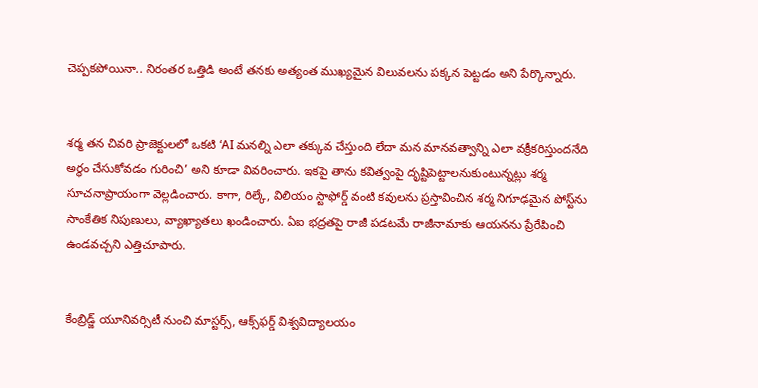చెప్పకపోయినా.. నిరంతర ఒత్తిడి అంటే తనకు అత్యంత ముఖ్యమైన విలువలను పక్కన పెట్టడం అని పేర్కొన్నారు.


శర్మ తన చివరి ప్రాజెక్టులలో ఒకటి ‘AI మనల్ని ఎలా తక్కువ చేస్తుంది లేదా మన మానవత్వాన్ని ఎలా వక్రీకరిస్తుందనేది అర్థం చేసుకోవడం గురించి’ అని కూడా వివరించారు. ఇకపై తాను కవిత్వంపై దృష్టిపెట్టాలనుకుంటున్నట్లు శర్మ సూచనాప్రాయంగా వెల్లడించారు. కాగా, రిల్కే, విలియం స్టాఫోర్డ్ వంటి కవులను ప్రస్తావించిన శర్మ నిగూఢమైన పోస్ట్‌ను సాంకేతిక నిపుణులు, వ్యాఖ్యాతలు ఖండించారు. ఏఐ భద్రతపై రాజీ పడటమే రాజీనామాకు ఆయనను ప్రేరేపించి ఉండవచ్చని ఎత్తిచూపారు.


కేంబ్రిడ్జ్ యూనివర్సిటీ నుంచి మాస్టర్స్, ఆక్స్‌ఫర్డ్ విశ్వవిద్యాలయం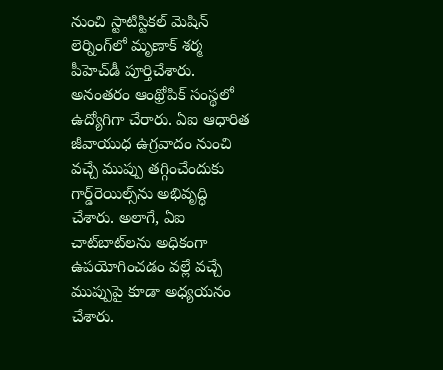నుంచి స్టాటిస్టికల్ మెషిన్ లెర్నింగ్‌లో మృణాక్‌ శర్మ పీహెచ్‌డీ పూర్తిచేశారు. అనంతరం ఆంథ్రోపిక్‌ సంస్థలో ఉద్యోగిగా చేరారు. ఏఐ ఆధారిత జీవాయుధ ఉగ్రవాదం నుంచి వచ్చే ముప్పు తగ్గించేందుకు గార్డ్‌రెయిల్స్‌ను అభివృద్ధి చేశారు. అలాగే, ఏఐ చాట్‌బాట్‌లను అధికంగా ఉపయోగించడం వల్లే వచ్చే ముప్పుపై కూడా అధ్యయనం చేశారు.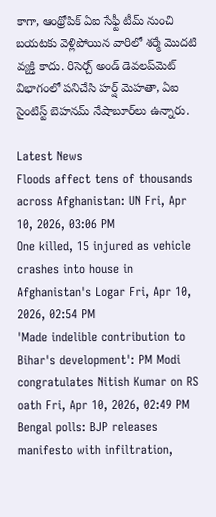కాగా, ఆంథ్రోపిక్‌ ఏఐ సేఫ్టీ టీమ్ నుంచి బయటకు వెళ్లిపోయిన వారిలో శర్మే మొదటి వ్యక్తి కాదు. రిసెర్చ్ అండ్ డెవలప్‌మెట్ విభాగంలో పనిచేసి హర్ష్ మెహతా, ఏఐ సైంటిస్ట్ బెహనమ్ నేషాబూర్‌‌లు ఉన్నారు.

Latest News
Floods affect tens of thousands across Afghanistan: UN Fri, Apr 10, 2026, 03:06 PM
One killed, 15 injured as vehicle crashes into house in Afghanistan's Logar Fri, Apr 10, 2026, 02:54 PM
'Made indelible contribution to Bihar's development': PM Modi congratulates Nitish Kumar on RS oath Fri, Apr 10, 2026, 02:49 PM
Bengal polls: BJP releases manifesto with infiltration,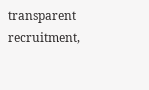transparent recruitment,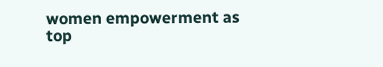women empowerment as top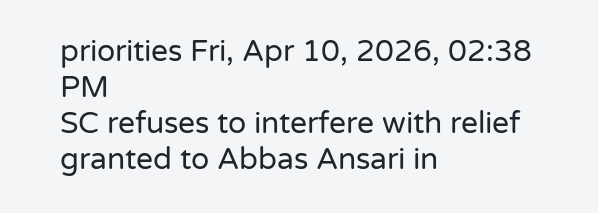priorities Fri, Apr 10, 2026, 02:38 PM
SC refuses to interfere with relief granted to Abbas Ansari in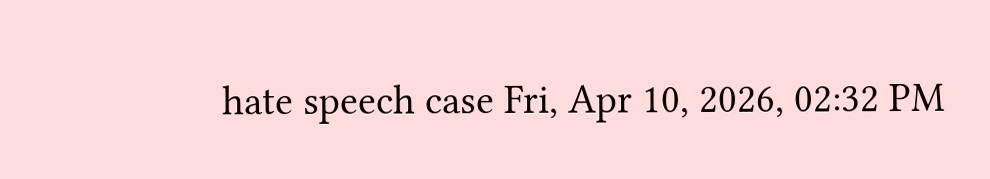hate speech case Fri, Apr 10, 2026, 02:32 PM